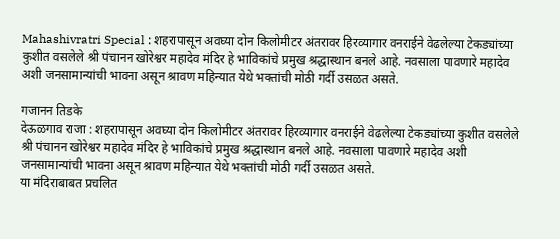Mahashivratri Special : शहरापासून अवघ्या दोन किलोमीटर अंतरावर हिरव्यागार वनराईने वेढलेल्या टेकड्यांच्या कुशीत वसलेले श्री पंचानन खोरेश्वर महादेव मंदिर हे भाविकांचे प्रमुख श्रद्धास्थान बनले आहे. नवसाला पावणारे महादेव अशी जनसामान्यांची भावना असून श्रावण महिन्यात येथे भक्तांची मोठी गर्दी उसळत असते.

गजानन तिडके
देऊळगाव राजा : शहरापासून अवघ्या दोन किलोमीटर अंतरावर हिरव्यागार वनराईने वेढलेल्या टेकड्यांच्या कुशीत वसलेले श्री पंचानन खोरेश्वर महादेव मंदिर हे भाविकांचे प्रमुख श्रद्धास्थान बनले आहे. नवसाला पावणारे महादेव अशी जनसामान्यांची भावना असून श्रावण महिन्यात येथे भक्तांची मोठी गर्दी उसळत असते.
या मंदिराबाबत प्रचलित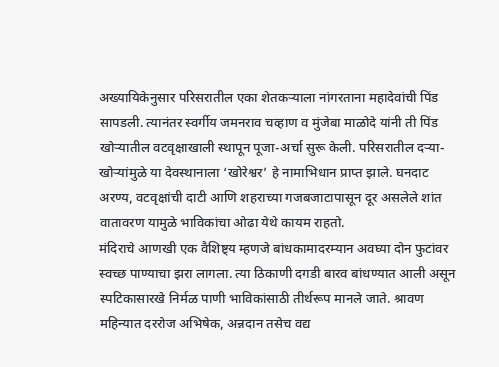अख्यायिकेनुसार परिसरातील एका शेतकऱ्याला नांगरताना महादेवांची पिंड सापडली. त्यानंतर स्वर्गीय जमनराव चव्हाण व मुंजेबा माळोदे यांनी ती पिंड खोऱ्यातील वटवृक्षाखाली स्थापून पूजा-अर्चा सुरू केली. परिसरातील दऱ्या-खोऱ्यांमुळे या देवस्थानाला ‘खोरेश्वर’ हे नामाभिधान प्राप्त झाले. घनदाट अरण्य, वटवृक्षांची दाटी आणि शहराच्या गजबजाटापासून दूर असलेले शांत वातावरण यामुळे भाविकांचा ओढा येथे कायम राहतो.
मंदिराचे आणखी एक वैशिष्ट्य म्हणजे बांधकामादरम्यान अवघ्या दोन फुटांवर स्वच्छ पाण्याचा झरा लागला. त्या ठिकाणी दगडी बारव बांधण्यात आली असून स्पटिकासारखे निर्मळ पाणी भाविकांसाठी तीर्थरूप मानले जाते. श्रावण महिन्यात दररोज अभिषेक, अन्नदान तसेच वद्य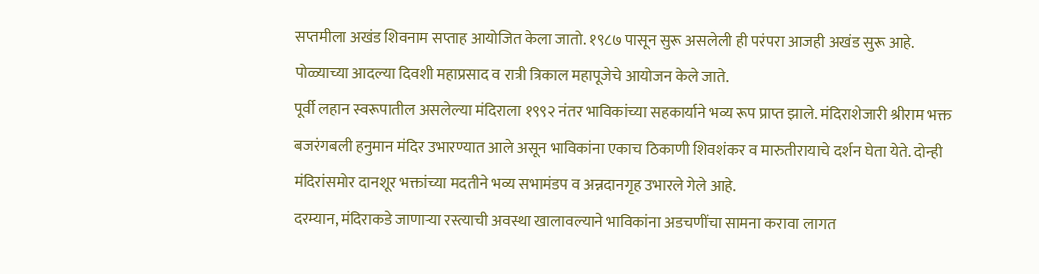सप्तमीला अखंड शिवनाम सप्ताह आयोजित केला जातो. १९८७ पासून सुरू असलेली ही परंपरा आजही अखंड सुरू आहे. पोळ्याच्या आदल्या दिवशी महाप्रसाद व रात्री त्रिकाल महापूजेचे आयोजन केले जाते.
पूर्वी लहान स्वरूपातील असलेल्या मंदिराला १९९२ नंतर भाविकांच्या सहकार्याने भव्य रूप प्राप्त झाले. मंदिराशेजारी श्रीराम भक्त बजरंगबली हनुमान मंदिर उभारण्यात आले असून भाविकांना एकाच ठिकाणी शिवशंकर व मारुतीरायाचे दर्शन घेता येते. दोन्ही मंदिरांसमोर दानशूर भक्तांच्या मदतीने भव्य सभामंडप व अन्नदानगृह उभारले गेले आहे.
दरम्यान, मंदिराकडे जाणाऱ्या रस्त्याची अवस्था खालावल्याने भाविकांना अडचणींचा सामना करावा लागत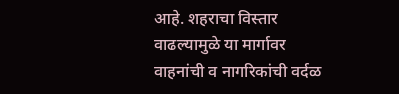आहे. शहराचा विस्तार वाढल्यामुळे या मार्गावर वाहनांची व नागरिकांची वर्दळ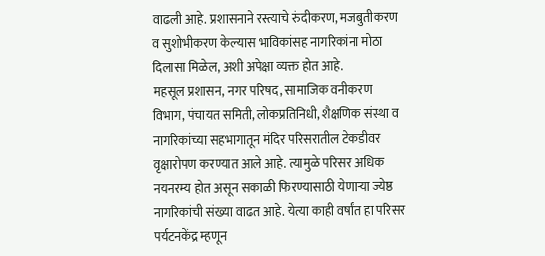वाढली आहे. प्रशासनाने रस्त्याचे रुंदीकरण, मजबुतीकरण व सुशोभीकरण केल्यास भाविकांसह नागरिकांना मोठा दिलासा मिळेल, अशी अपेक्षा व्यक्त होत आहे.
महसूल प्रशासन, नगर परिषद, सामाजिक वनीकरण विभाग, पंचायत समिती, लोकप्रतिनिधी, शैक्षणिक संस्था व नागरिकांच्या सहभागातून मंदिर परिसरातील टेकडीवर वृक्षारोपण करण्यात आले आहे. त्यामुळे परिसर अधिक नयनरम्य होत असून सकाळी फिरण्यासाठी येणाऱ्या ज्येष्ठ नागरिकांची संख्या वाढत आहे. येत्या काही वर्षांत हा परिसर पर्यटनकेंद्र म्हणून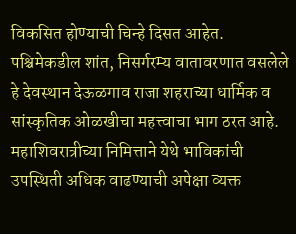विकसित होण्याची चिन्हे दिसत आहेत.
पश्चिमेकडील शांत, निसर्गरम्य वातावरणात वसलेले हे देवस्थान देऊळगाव राजा शहराच्या धार्मिक व सांस्कृतिक ओळखीचा महत्त्वाचा भाग ठरत आहे. महाशिवरात्रीच्या निमित्ताने येथे भाविकांची उपस्थिती अधिक वाढण्याची अपेक्षा व्यक्त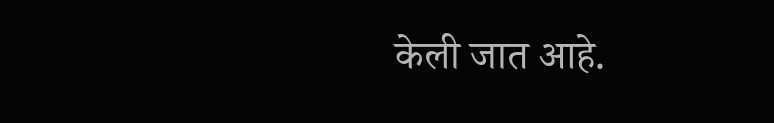केली जात आहे.